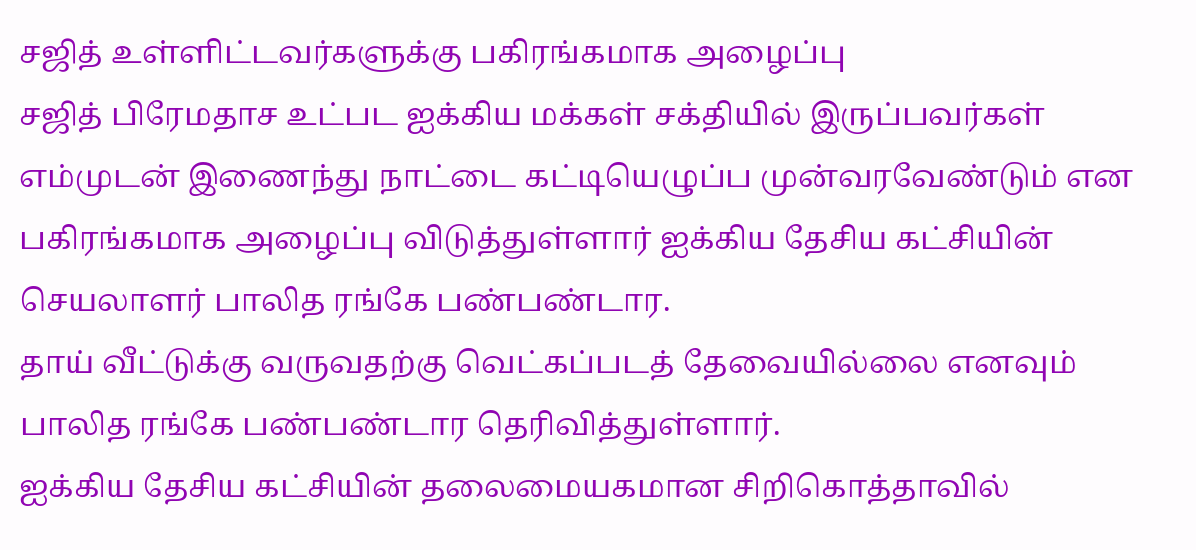சஜித் உள்ளிட்டவர்களுக்கு பகிரங்கமாக அழைப்பு
சஜித் பிரேமதாச உட்பட ஐக்கிய மக்கள் சக்தியில் இருப்பவர்கள் எம்முடன் இணைந்து நாட்டை கட்டியெழுப்ப முன்வரவேண்டும் என பகிரங்கமாக அழைப்பு விடுத்துள்ளார் ஐக்கிய தேசிய கட்சியின் செயலாளர் பாலித ரங்கே பண்பண்டார.
தாய் வீட்டுக்கு வருவதற்கு வெட்கப்படத் தேவையில்லை எனவும் பாலித ரங்கே பண்பண்டார தெரிவித்துள்ளார்.
ஐக்கிய தேசிய கட்சியின் தலைமையகமான சிறிகொத்தாவில்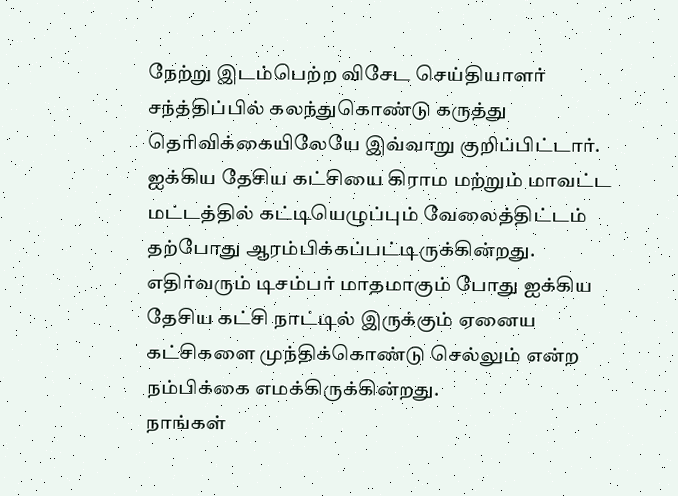நேற்று இடம்பெற்ற விசேட செய்தியாளர் சந்த்திப்பில் கலந்துகொண்டு கருத்து தெரிவிக்கையிலேயே இவ்வாறு குறிப்பிட்டார்.
ஐக்கிய தேசிய கட்சியை கிராம மற்றும் மாவட்ட மட்டத்தில் கட்டியெழுப்பும் வேலைத்திட்டம் தற்போது ஆரம்பிக்கப்பட்டிருக்கின்றது.
எதிர்வரும் டிசம்பர் மாதமாகும் போது ஐக்கிய தேசிய கட்சி நாட்டில் இருக்கும் ஏனைய கட்சிகளை முந்திக்கொண்டு செல்லும் என்ற நம்பிக்கை எமக்கிருக்கின்றது.
நாங்கள்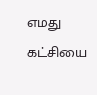எமது கட்சியை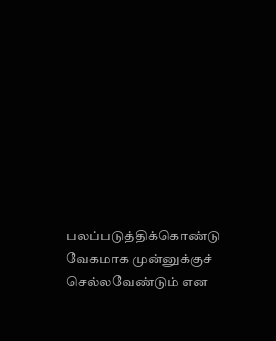பலப்படுத்திக்கொண்டு வேகமாக முன்னுக்குச் செல்லவேண்டும் என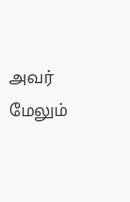அவர் மேலும்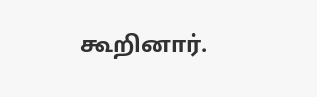கூறினார்.